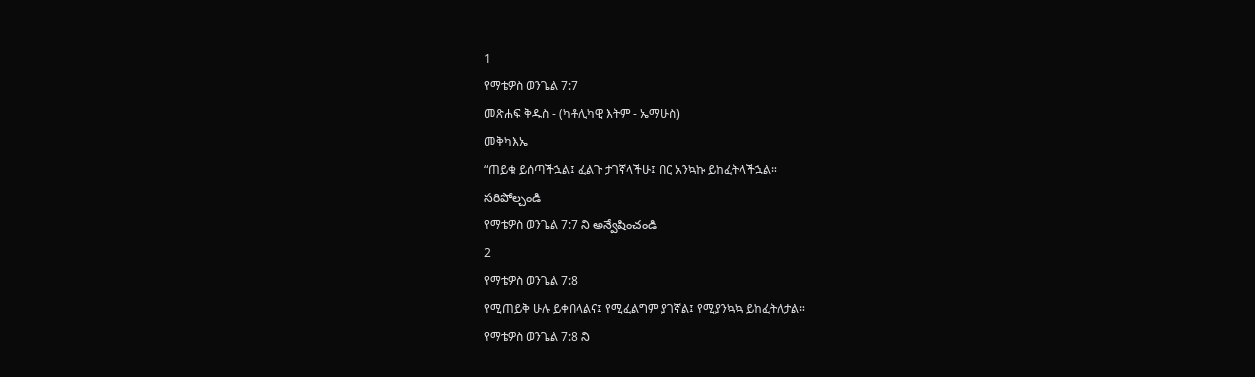1
የማቴዎስ ወንጌል 7:7
መጽሐፍ ቅዱስ - (ካቶሊካዊ እትም - ኤማሁስ)
መቅካእኤ
“ጠይቁ ይሰጣችኋል፤ ፈልጉ ታገኛላችሁ፤ በር አንኳኩ ይከፈትላችኋል።
సరిపోల్చండి
የማቴዎስ ወንጌል 7:7 ని అన్వేషించండి
2
የማቴዎስ ወንጌል 7:8
የሚጠይቅ ሁሉ ይቀበላልና፤ የሚፈልግም ያገኛል፤ የሚያንኳኳ ይከፈትለታል።
የማቴዎስ ወንጌል 7:8 ని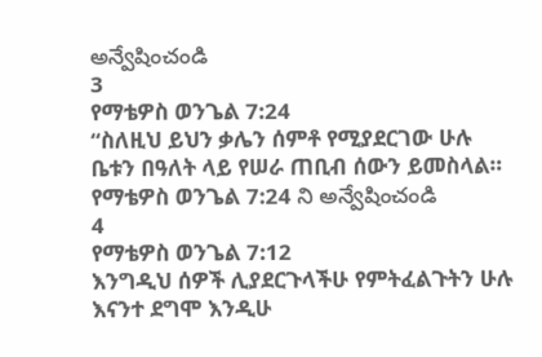అన్వేషించండి
3
የማቴዎስ ወንጌል 7:24
“ስለዚህ ይህን ቃሌን ሰምቶ የሚያደርገው ሁሉ ቤቱን በዓለት ላይ የሠራ ጠቢብ ሰውን ይመስላል።
የማቴዎስ ወንጌል 7:24 ని అన్వేషించండి
4
የማቴዎስ ወንጌል 7:12
እንግዲህ ሰዎች ሊያደርጉላችሁ የምትፈልጉትን ሁሉ እናንተ ደግሞ እንዲሁ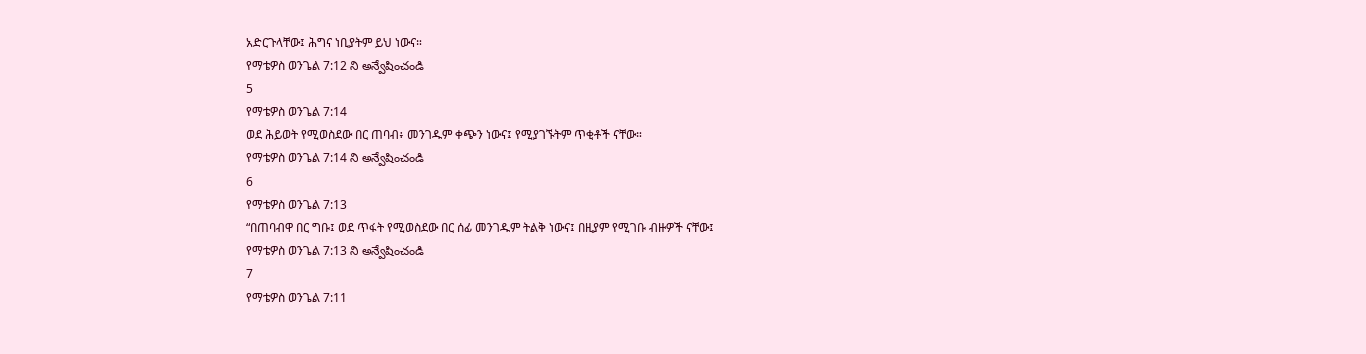አድርጉላቸው፤ ሕግና ነቢያትም ይህ ነውና።
የማቴዎስ ወንጌል 7:12 ని అన్వేషించండి
5
የማቴዎስ ወንጌል 7:14
ወደ ሕይወት የሚወስደው በር ጠባብ፥ መንገዱም ቀጭን ነውና፤ የሚያገኙትም ጥቂቶች ናቸው።
የማቴዎስ ወንጌል 7:14 ని అన్వేషించండి
6
የማቴዎስ ወንጌል 7:13
“በጠባብዋ በር ግቡ፤ ወደ ጥፋት የሚወስደው በር ሰፊ መንገዱም ትልቅ ነውና፤ በዚያም የሚገቡ ብዙዎች ናቸው፤
የማቴዎስ ወንጌል 7:13 ని అన్వేషించండి
7
የማቴዎስ ወንጌል 7:11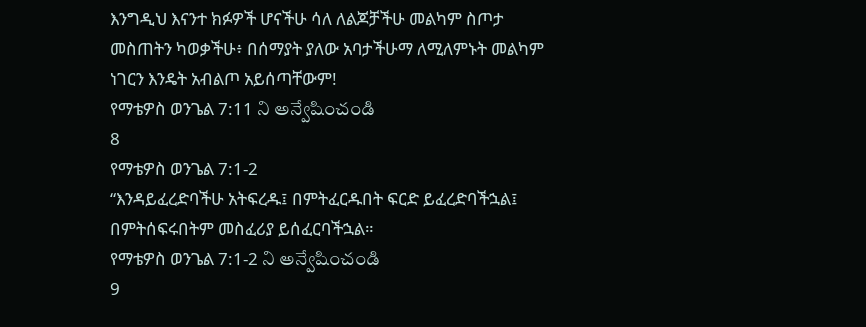እንግዲህ እናንተ ክፉዎች ሆናችሁ ሳለ ለልጆቻችሁ መልካም ስጦታ መስጠትን ካወቃችሁ፥ በሰማያት ያለው አባታችሁማ ለሚለምኑት መልካም ነገርን እንዴት አብልጦ አይሰጣቸውም!
የማቴዎስ ወንጌል 7:11 ని అన్వేషించండి
8
የማቴዎስ ወንጌል 7:1-2
“እንዳይፈረድባችሁ አትፍረዱ፤ በምትፈርዱበት ፍርድ ይፈረድባችኋል፤ በምትሰፍሩበትም መስፈሪያ ይሰፈርባችኋል።
የማቴዎስ ወንጌል 7:1-2 ని అన్వేషించండి
9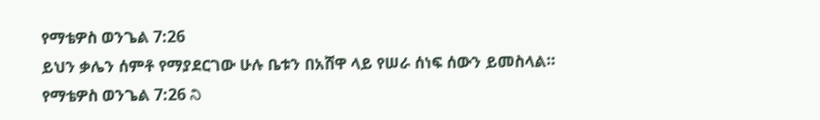የማቴዎስ ወንጌል 7:26
ይህን ቃሌን ሰምቶ የማያደርገው ሁሉ ቤቱን በአሸዋ ላይ የሠራ ሰነፍ ሰውን ይመስላል።
የማቴዎስ ወንጌል 7:26 ని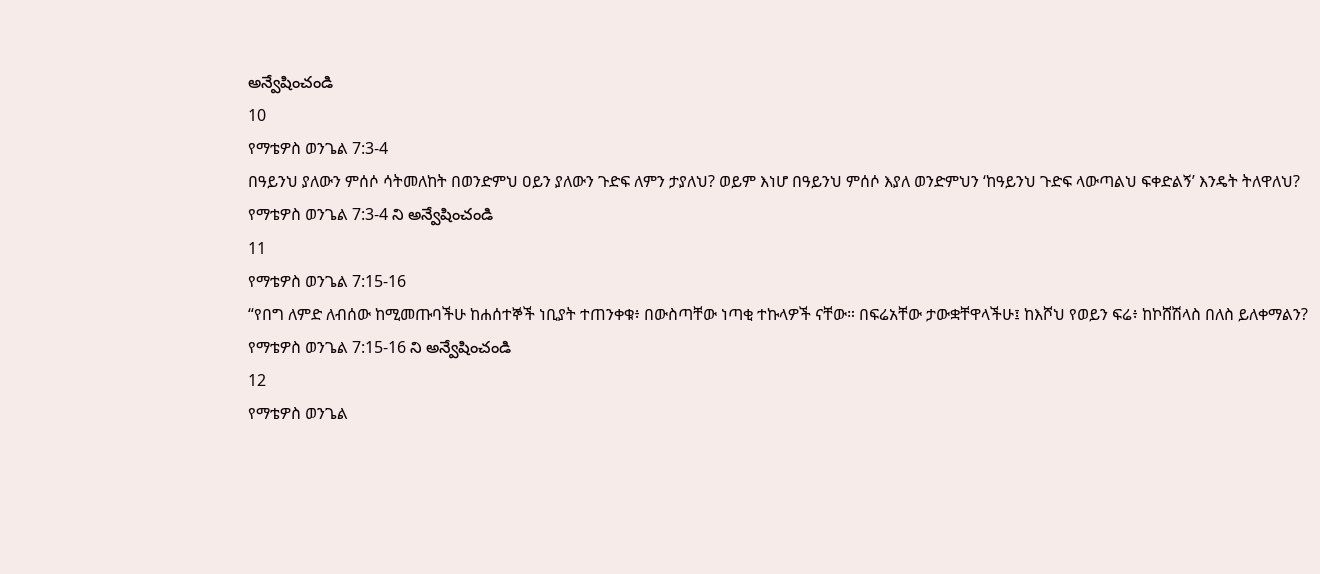అన్వేషించండి
10
የማቴዎስ ወንጌል 7:3-4
በዓይንህ ያለውን ምሰሶ ሳትመለከት በወንድምህ ዐይን ያለውን ጉድፍ ለምን ታያለህ? ወይም እነሆ በዓይንህ ምሰሶ እያለ ወንድምህን ‘ከዓይንህ ጉድፍ ላውጣልህ ፍቀድልኝ’ እንዴት ትለዋለህ?
የማቴዎስ ወንጌል 7:3-4 ని అన్వేషించండి
11
የማቴዎስ ወንጌል 7:15-16
“የበግ ለምድ ለብሰው ከሚመጡባችሁ ከሐሰተኞች ነቢያት ተጠንቀቁ፥ በውስጣቸው ነጣቂ ተኩላዎች ናቸው። በፍሬአቸው ታውቋቸዋላችሁ፤ ከእሾህ የወይን ፍሬ፥ ከኮሸሽላስ በለስ ይለቀማልን?
የማቴዎስ ወንጌል 7:15-16 ని అన్వేషించండి
12
የማቴዎስ ወንጌል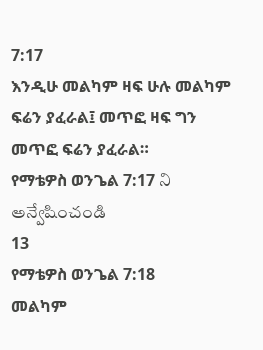7:17
እንዲሁ መልካም ዛፍ ሁሉ መልካም ፍሬን ያፈራል፤ መጥፎ ዛፍ ግን መጥፎ ፍሬን ያፈራል።
የማቴዎስ ወንጌል 7:17 ని అన్వేషించండి
13
የማቴዎስ ወንጌል 7:18
መልካም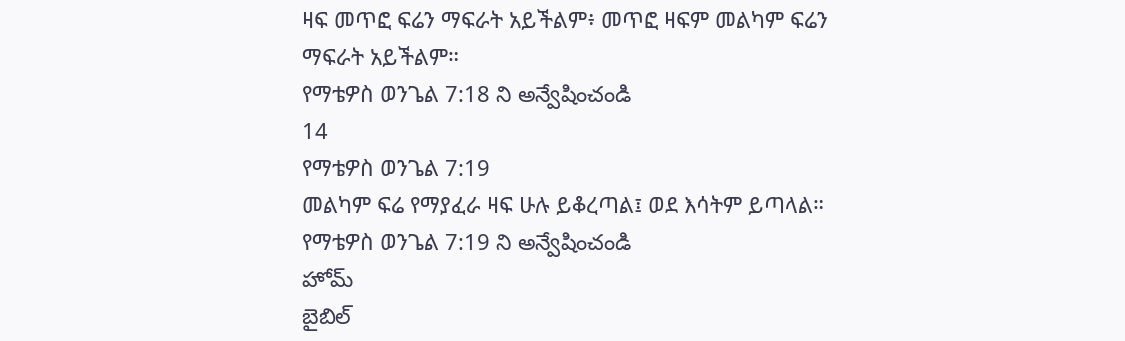ዛፍ መጥፎ ፍሬን ማፍራት አይችልም፥ መጥፎ ዛፍም መልካም ፍሬን ማፍራት አይችልም።
የማቴዎስ ወንጌል 7:18 ని అన్వేషించండి
14
የማቴዎስ ወንጌል 7:19
መልካም ፍሬ የማያፈራ ዛፍ ሁሉ ይቆረጣል፤ ወደ እሳትም ይጣላል።
የማቴዎስ ወንጌል 7:19 ని అన్వేషించండి
హోమ్
బైబిల్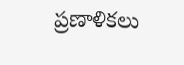ప్రణాళికలు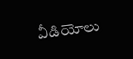వీడియోలు